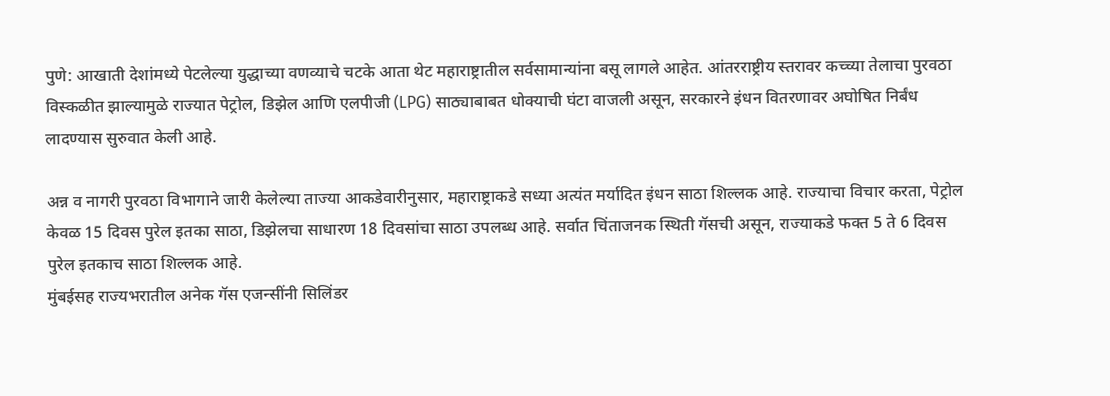पुणे: आखाती देशांमध्ये पेटलेल्या युद्धाच्या वणव्याचे चटके आता थेट महाराष्ट्रातील सर्वसामान्यांना बसू लागले आहेत. आंतरराष्ट्रीय स्तरावर कच्च्या तेलाचा पुरवठा विस्कळीत झाल्यामुळे राज्यात पेट्रोल, डिझेल आणि एलपीजी (LPG) साठ्याबाबत धोक्याची घंटा वाजली असून, सरकारने इंधन वितरणावर अघोषित निर्बंध लादण्यास सुरुवात केली आहे.

अन्न व नागरी पुरवठा विभागाने जारी केलेल्या ताज्या आकडेवारीनुसार, महाराष्ट्राकडे सध्या अत्यंत मर्यादित इंधन साठा शिल्लक आहे. राज्याचा विचार करता, पेट्रोल केवळ 15 दिवस पुरेल इतका साठा, डिझेलचा साधारण 18 दिवसांचा साठा उपलब्ध आहे. सर्वात चिंताजनक स्थिती गॅसची असून, राज्याकडे फक्त 5 ते 6 दिवस पुरेल इतकाच साठा शिल्लक आहे.
मुंबईसह राज्यभरातील अनेक गॅस एजन्सींनी सिलिंडर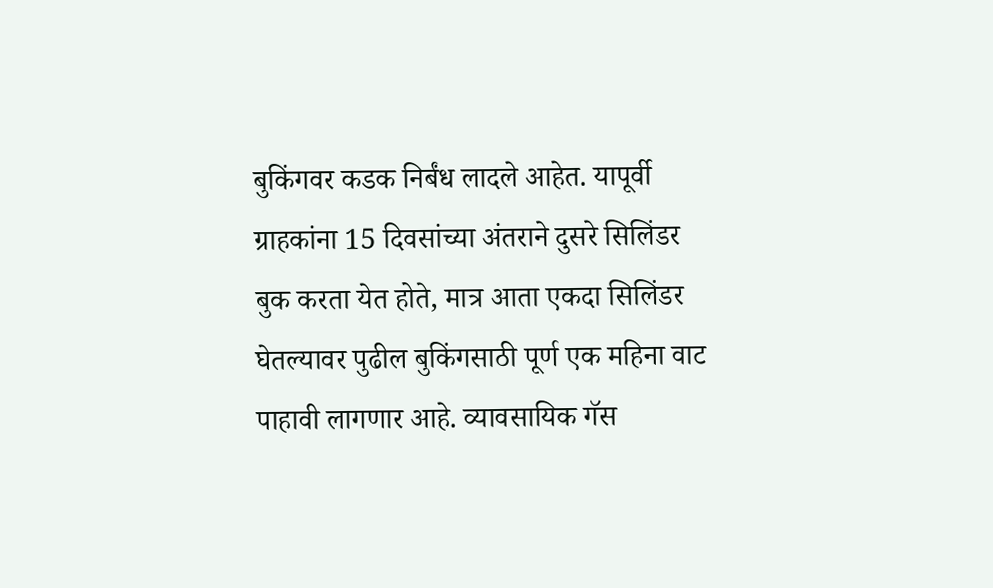बुकिंगवर कडक निर्बंध लादले आहेत. यापूर्वी ग्राहकांना 15 दिवसांच्या अंतराने दुसरे सिलिंडर बुक करता येत होते, मात्र आता एकदा सिलिंडर घेतल्यावर पुढील बुकिंगसाठी पूर्ण एक महिना वाट पाहावी लागणार आहे. व्यावसायिक गॅस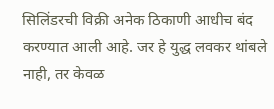सिलिंडरची विक्री अनेक ठिकाणी आधीच बंद करण्यात आली आहे. जर हे युद्ध लवकर थांबले नाही, तर केवळ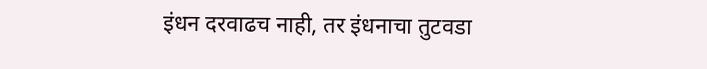इंधन दरवाढच नाही, तर इंधनाचा तुटवडा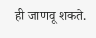ही जाणवू शकते.